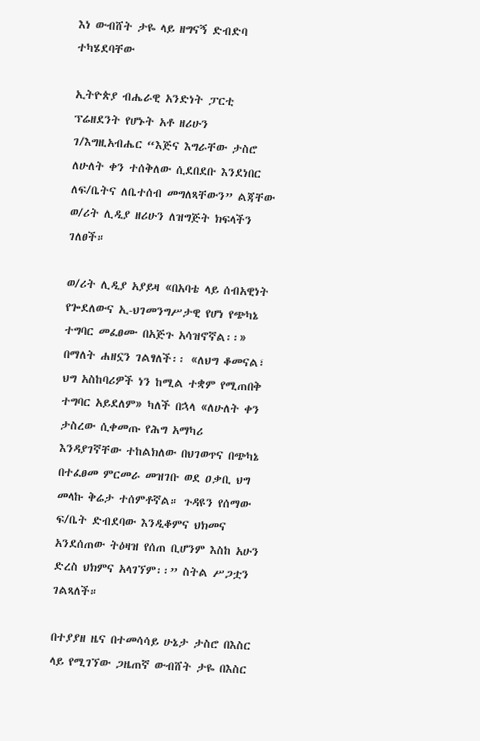እነ ውብሸት ታዬ ላይ ዘግናኝ ድብድባ ተካሄደባቸው

ኢትዮጵያ ብሔራዊ አንድነት ፓርቲ ፕሬዘደንት የሆኑት አቶ ዘሪሁን ገ/እግዚአብሔር “እጅና እግራቸው ታስሮ ለሁለት ቀን ተሰቅለው ሲደበደቡ እንደነበር ለፍ/ቤትና ለቤተሰብ መግለጻቸውን” ልጃቸው ወ/ሪት ሊዲያ ዘሪሁን ለዝግጅት ክፍላችን ገለፀች።

ወ/ሪት ሊዲያ አያይዛ «በአባቴ ላይ ሰብአዊነት የጐደለውና ኢ-ህገመንግሥታዊ የሆነ የጭካኔ ተግባር መፈፀሙ በአጅጉ አሳዝኖኛል፡፡» በማለት ሐዘኗን ገልፃለች፡፡ «ለህግ ቆመናል፣ ህግ አስከባሪዎች ነን ከሚል ተቋም የሚጠበቅ ተግባር አይደለም» ካለች በኋላ «ለሁለት ቀን ታስረው ሲቀመጡ የሕግ አማካሪ እንዳያገኛቸው ተከልክለው በህገወጥና በጭካኔ በተፈፀመ ምርመራ መዝገቡ ወደ ዐቃቢ ህግ መላኩ ቅሬታ ተሰምቶኛል። ጉዳዩን የሰማው ፍ/ቤት ድብደባው እንዲቆምና ህክመና አንደሰጠው ትዕዛዝ የሰጠ ቢሆንም እስከ አሁን ድረስ ህክምና አላገኘም፡፡” ስትል ሥጋቷን ገልጻለች።

በተያያዘ ዜና በተመሳሳይ ሁኔታ ታስሮ በእስር ላይ የሚገኘው ጋዜጠኛ ውብሸት ታዬ በእስር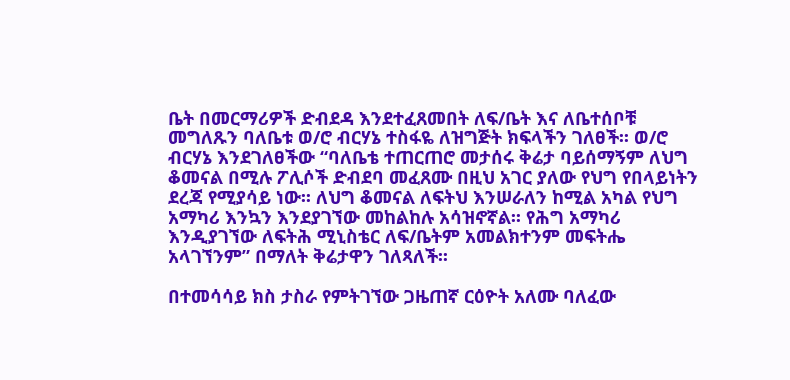ቤት በመርማሪዎች ድብደዳ እንደተፈጸመበት ለፍ/ቤት እና ለቤተሰቦቹ መግለጹን ባለቤቱ ወ/ሮ ብርሃኔ ተስፋዬ ለዝግጅት ክፍላችን ገለፀች፡፡ ወ/ሮ ብርሃኔ እንደገለፀችው “ባለቤቴ ተጠርጠሮ መታሰሩ ቅሬታ ባይሰማኝም ለህግ ቆመናል በሚሉ ፖሊሶች ድብደባ መፈጸሙ በዚህ አገር ያለው የህግ የበላይነትን ደረጃ የሚያሳይ ነው፡፡ ለህግ ቆመናል ለፍትህ እንሠራለን ከሚል አካል የህግ አማካሪ እንኳን እንደያገኘው መከልከሉ አሳዝኖኛል፡፡ የሕግ አማካሪ እንዲያገኘው ለፍትሕ ሚኒስቴር ለፍ/ቤትም አመልክተንም መፍትሔ አላገኘንም” በማለት ቅሬታዋን ገለጻለች፡፡

በተመሳሳይ ክስ ታስራ የምትገኘው ጋዜጠኛ ርዕዮት አለሙ ባለፈው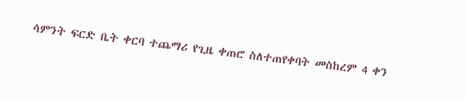ሳምንት ፍርድ ቤት ቀርባ ተጨማሪ የጊዜ ቀጠሮ ስለተጠየቀባት መስከረም 4 ቀን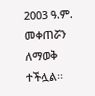2003 ዓ.ም. መቀጠሯን ለማወቅ ተችሏል፡፡